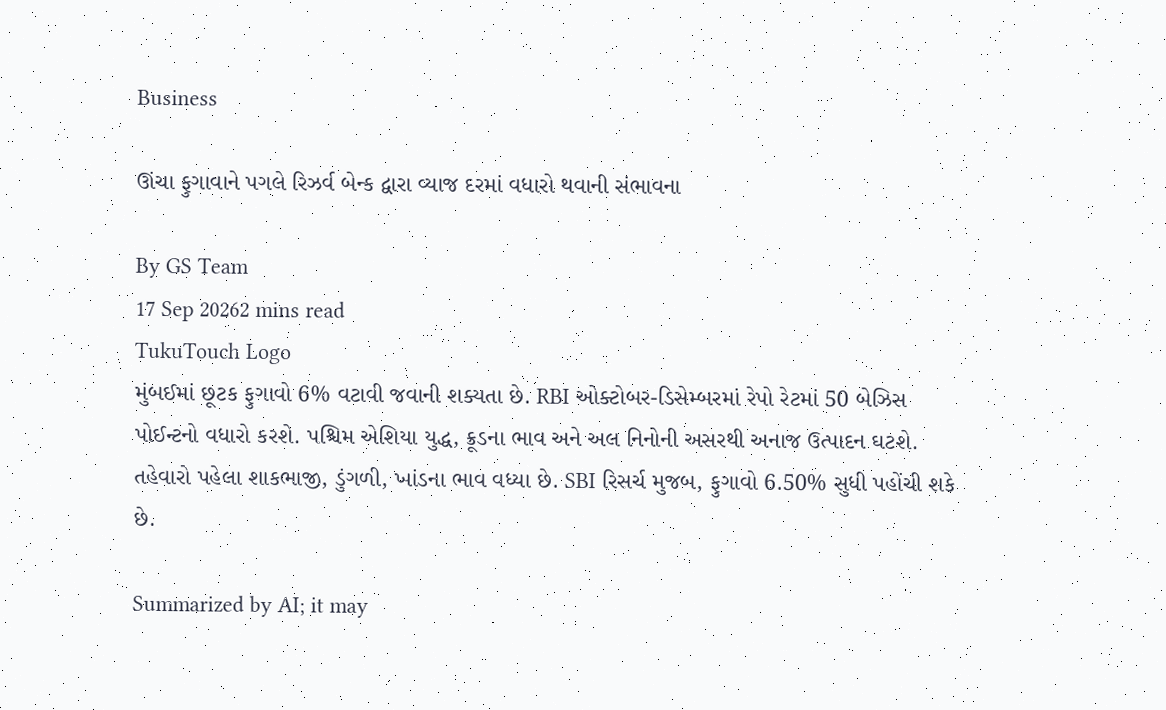Business

ઊંચા ફુગાવાને પગલે રિઝર્વ બેન્ક દ્વારા વ્યાજ દરમાં વધારો થવાની સંભાવના

By GS Team
17 Sep 20262 mins read
TukuTouch Logo
મુંબઈમાં છૂટક ફુગાવો 6% વટાવી જવાની શક્યતા છે. RBI ઓક્ટોબર-ડિસેમ્બરમાં રેપો રેટમાં 50 બેઝિસ પોઈન્ટનો વધારો કરશે. પશ્ચિમ એશિયા યુદ્ધ, ક્રૂડના ભાવ અને અલ નિનોની અસરથી અનાજ ઉત્પાદન ઘટશે. તહેવારો પહેલા શાકભાજી, ડુંગળી, ખાંડના ભાવ વધ્યા છે. SBI રિસર્ચ મુજબ, ફુગાવો 6.50% સુધી પહોંચી શકે છે.

Summarized by AI; it may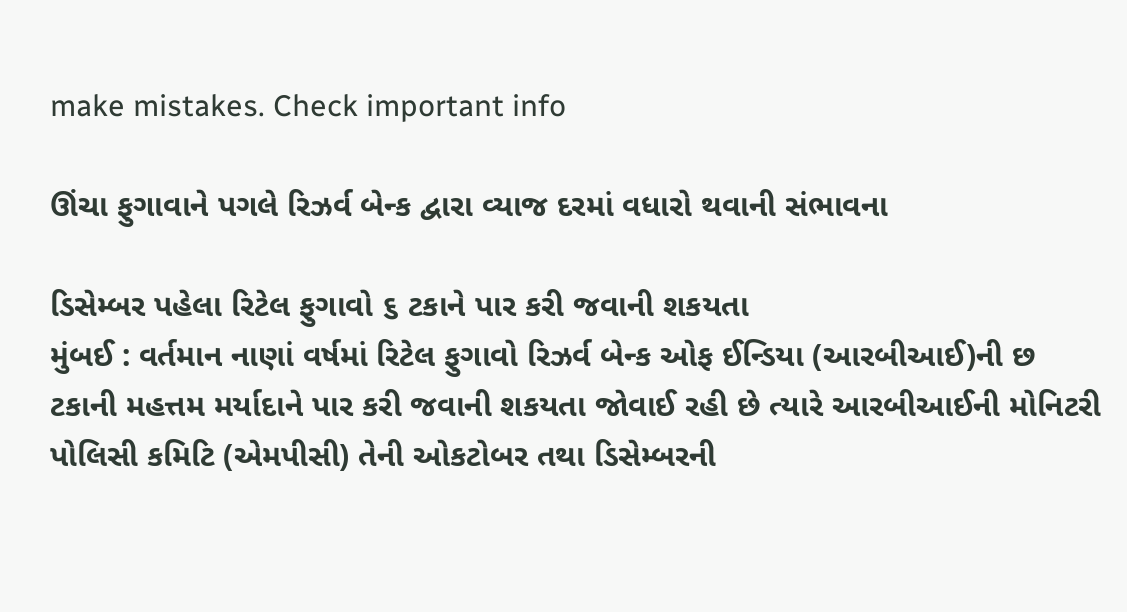make mistakes. Check important info

ઊંચા ફુગાવાને પગલે રિઝર્વ બેન્ક દ્વારા વ્યાજ દરમાં વધારો થવાની સંભાવના

ડિસેમ્બર પહેલા રિટેલ ફુગાવો ૬ ટકાને પાર કરી જવાની શકયતા
મુંબઈ : વર્તમાન નાણાં વર્ષમાં રિટેલ ફુગાવો રિઝર્વ બેન્ક ઓફ ઈન્ડિયા (આરબીઆઈ)ની છ ટકાની મહત્તમ મર્યાદાને પાર કરી જવાની શકયતા જોવાઈ રહી છે ત્યારે આરબીઆઈની મોનિટરી પોલિસી કમિટિ (એમપીસી) તેની ઓકટોબર તથા ડિસેમ્બરની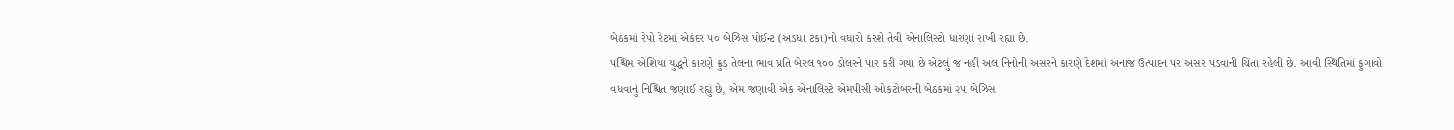બેઠકમાં રેપો રેટમાં એકંદર ૫૦ બેઝિસ પોઈન્ટ (અડધા ટકા)નો વધારો કરશે તેવી એનાલિસ્ટો ધારણાં રાખી રહ્યા છે.
પશ્ચિમ એશિયા યુદ્ધને કારણે ક્રુડ તેલના ભાવ પ્રતિ બેરલ ૧૦૦ ડોલરને પાર કરી ગયા છે એટલું જ નહીં અલ નિનોની અસરને કારણે દેશમાં અનાજ ઉત્પાદન પર અસર પડવાની ચિંતા રહેલી છે. આવી સ્થિતિમાં ફુગાવો વધવાનું નિશ્ચિત જણાઈ રહ્યું છે, એમ જણાવી એક એનાલિસ્ટે એમપીસી ઓકટોબરની બેઠકમાં ૨૫ બેઝિસ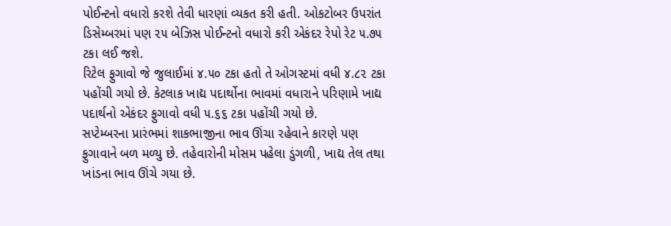પોઈન્ટનો વધારો કરશે તેવી ધારણાં વ્યકત કરી હતી. ઓકટોબર ઉપરાંત ડિસેમ્બરમાં પણ ૨૫ બેઝિસ પોઈન્ટનો વધારો કરી એકંદર રેપો રેટ ૫.૭૫ ટકા લઈ જશે.
રિટેલ ફુગાવો જે જુલાઈમાં ૪.૫૦ ટકા હતો તે ઓગસ્ટમાં વધી ૪.૮૨ ટકા પહોંચી ગયો છે. કેટલાક ખાદ્ય પદાર્થોના ભાવમાં વધારાને પરિણામે ખાદ્ય પદાર્થનો એકંદર ફુગાવો વધી ૫.૬૬ ટકા પહોંચી ગયો છે.
સપ્ટેમ્બરના પ્રારંભમાં શાકભાજીના ભાવ ઊંચા રહેવાને કારણે પણ ફુગાવાને બળ મળ્યુ છે. તહેવારોની મોસમ પહેલા ડુંગળી, ખાદ્ય તેલ તથા ખાંડના ભાવ ઊંચે ગયા છે.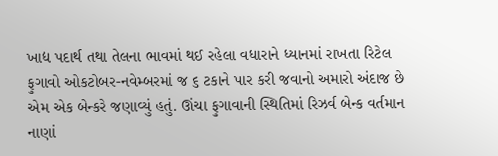ખાદ્ય પદાર્થ તથા તેલના ભાવમાં થઈ રહેલા વધારાને ધ્યાનમાં રાખતા રિટેલ ફુગાવો ઓકટોબર-નવેમ્બરમાં જ ૬ ટકાને પાર કરી જવાનો અમારો અંદાજ છે એમ એક બેન્કરે જણાવ્યું હતું. ઊંચા ફુગાવાની સ્થિતિમાં રિઝર્વ બેન્ક વર્તમાન નાણાં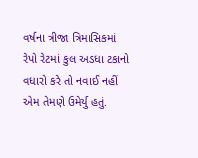વર્ષના ત્રીજા ત્રિમાસિકમાં રેપો રેટમાં કુલ અડધા ટકાનો વધારો કરે તો નવાઈ નહીં એમ તેમણે ઉમેર્યુ હતું.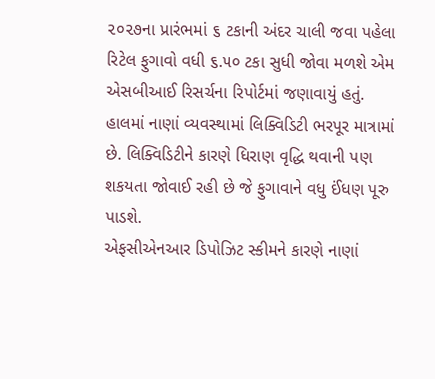૨૦૨૭ના પ્રારંભમાં ૬ ટકાની અંદર ચાલી જવા પહેલા રિટેલ ફુગાવો વધી ૬.૫૦ ટકા સુધી જોવા મળશે એમ એસબીઆઈ રિસર્ચના રિપોર્ટમાં જણાવાયું હતું.
હાલમાં નાણાં વ્યવસ્થામાં લિક્વિડિટી ભરપૂર માત્રામાં છે. લિક્વિડિટીને કારણે ધિરાણ વૃદ્ધિ થવાની પણ શકયતા જોવાઈ રહી છે જે ફુગાવાને વધુ ઈંધણ પૂરુ પાડશે.
એફસીએનઆર ડિપોઝિટ સ્કીમને કારણે નાણાં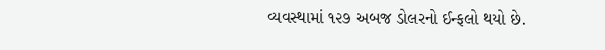વ્યવસ્થામાં ૧૨૭ અબજ ડોલરનો ઈન્ફલો થયો છે.